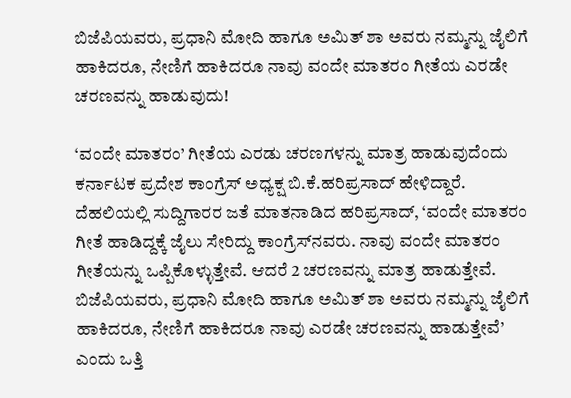ಬಿಜೆಪಿಯವರು, ಪ್ರಧಾನಿ ಮೋದಿ ಹಾಗೂ ಅಮಿತ್ ಶಾ ಅವರು ನಮ್ಮನ್ನು ಜೈಲಿಗೆ ಹಾಕಿದರೂ, ನೇಣಿಗೆ ಹಾಕಿದರೂ ನಾವು ವಂದೇ ಮಾತರಂ ಗೀತೆಯ ಎರಡೇ ಚರಣವನ್ನು ಹಾಡುವುದು!

‘ವಂದೇ ಮಾತರಂ’ ಗೀತೆಯ ಎರಡು ಚರಣಗಳನ್ನು ಮಾತ್ರ ಹಾಡುವುದೆಂದು ಕರ್ನಾಟಕ ಪ್ರದೇಶ ಕಾಂಗ್ರೆಸ್‌ ಅಧ್ಯಕ್ಷ ಬಿ.ಕೆ.ಹರಿಪ್ರಸಾದ್ ಹೇಳಿದ್ದಾರೆ.
ದೆಹಲಿಯಲ್ಲಿ ಸುದ್ದಿಗಾರರ ಜತೆ ಮಾತನಾಡಿದ ಹರಿಪ್ರಸಾದ್, ‘ವಂದೇ ಮಾತರಂ ಗೀತೆ ಹಾಡಿದ್ದಕ್ಕೆ ಜೈಲು ಸೇರಿದ್ದು ಕಾಂಗ್ರೆಸ್‌ನವರು. ನಾವು ವಂದೇ ಮಾತರಂ ಗೀತೆಯನ್ನು ಒಪ್ಪಿಕೊಳ್ಳುತ್ತೇವೆ. ಆದರೆ 2 ಚರಣವನ್ನು ಮಾತ್ರ ಹಾಡುತ್ತೇವೆ. ಬಿಜೆಪಿಯವರು, ಪ್ರಧಾನಿ ಮೋದಿ ಹಾಗೂ ಅಮಿತ್ ಶಾ ಅವರು ನಮ್ಮನ್ನು ಜೈಲಿಗೆ ಹಾಕಿದರೂ, ನೇಣಿಗೆ ಹಾಕಿದರೂ ನಾವು ಎರಡೇ ಚರಣವನ್ನು ಹಾಡುತ್ತೇವೆ’ ಎಂದು ಒತ್ತಿ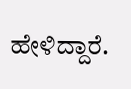ಹೇಳಿದ್ದಾರೆ.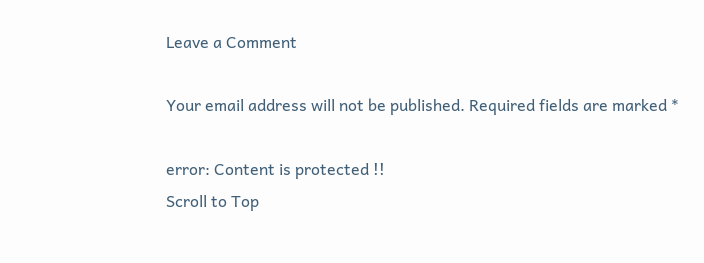Leave a Comment

Your email address will not be published. Required fields are marked *

error: Content is protected !!
Scroll to Top